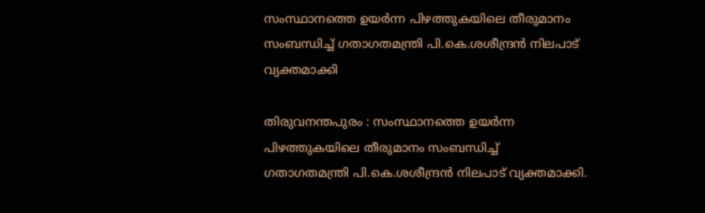സംസ്ഥാനത്തെ ഉയര്‍ന്ന പിഴത്തുകയിലെ തീരുമാനം സംബന്ധിച്ച്‌ ഗതാഗതമന്ത്രി പി.കെ.ശശീന്ദ്രന്‍ നിലപാട് വ്യക്തമാക്കി

തിരുവനന്തപുരം : സംസ്ഥാനത്തെ ഉയര്‍ന്ന പിഴത്തുകയിലെ തീരുമാനം സംബന്ധിച്ച്‌ ഗതാഗതമന്ത്രി പി.കെ.ശശീന്ദ്രന്‍ നിലപാട് വ്യക്തമാക്കി.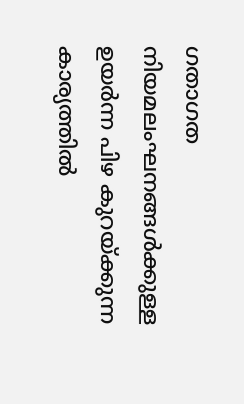ഗതാഗത നിയമലംഘനങ്ങള്‍ക്കുള്ള ഉയര്‍ന്ന പിഴ കുറയ്ക്കുന്ന കാര്യത്തില്‍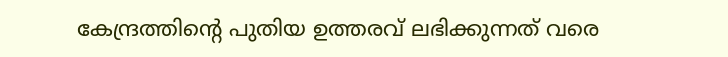കേന്ദ്രത്തിന്റെ പുതിയ ഉത്തരവ് ലഭിക്കുന്നത് വരെ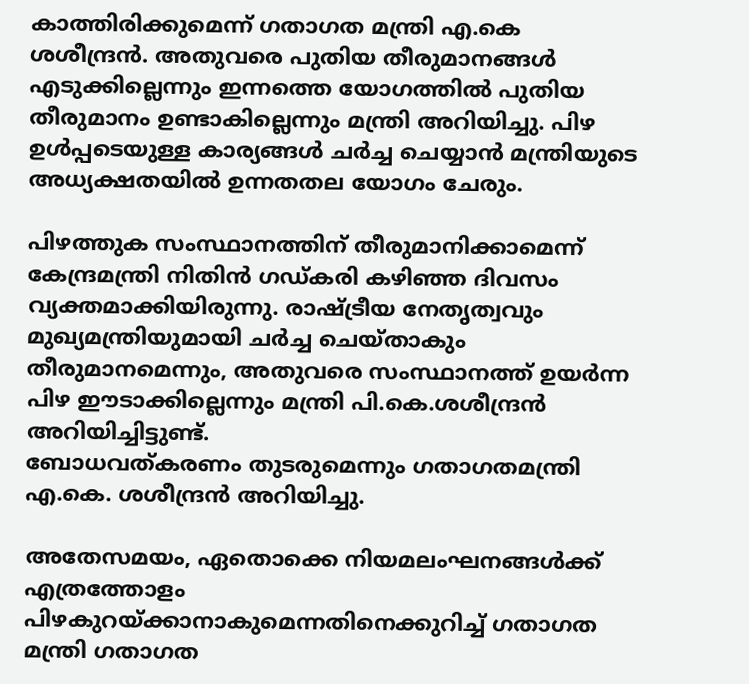കാത്തിരിക്കുമെന്ന് ഗതാഗത മന്ത്രി എ.കെ ശശീന്ദ്രന്‍. അതുവരെ പുതിയ തീരുമാനങ്ങള്‍ എടുക്കില്ലെന്നും ഇന്നത്തെ യോഗത്തില്‍ പുതിയ തീരുമാനം ഉണ്ടാകില്ലെന്നും മന്ത്രി അറിയിച്ചു. പിഴ ഉള്‍പ്പടെയുള്ള കാര്യങ്ങള്‍ ചര്‍ച്ച ചെയ്യാന്‍ മന്ത്രിയുടെ അധ്യക്ഷതയില്‍ ഉന്നതതല യോഗം ചേരും.

പിഴത്തുക സംസ്ഥാനത്തിന് തീരുമാനിക്കാമെന്ന് കേന്ദ്രമന്ത്രി നിതിന്‍ ഗഡ്കരി കഴിഞ്ഞ ദിവസം വ്യക്തമാക്കിയിരുന്നു. രാഷ്ട്രീയ നേതൃത്വവും മുഖ്യമന്ത്രിയുമായി ചര്‍ച്ച ചെയ്താകും തീരുമാനമെന്നും, അതുവരെ സംസ്ഥാനത്ത് ഉയര്‍ന്ന പിഴ ഈടാക്കില്ലെന്നും മന്ത്രി പി.കെ.ശശീന്ദ്രന്‍ അറിയിച്ചിട്ടുണ്ട്.
ബോധവത്കരണം തുടരുമെന്നും ഗതാഗതമന്ത്രി എ.കെ. ശശീന്ദ്രന്‍ അറിയിച്ചു.

അതേസമയം, ഏതൊക്കെ നിയമലംഘനങ്ങള്‍ക്ക് എത്രത്തോളം പിഴകുറയ്ക്കാനാകുമെന്നതിനെക്കുറിച്ച്‌ ഗതാഗത മന്ത്രി ഗതാഗത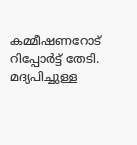കമ്മീഷണറോട് റിപ്പോര്‍ട്ട് തേടി. മദ്യപിച്ചുള്ള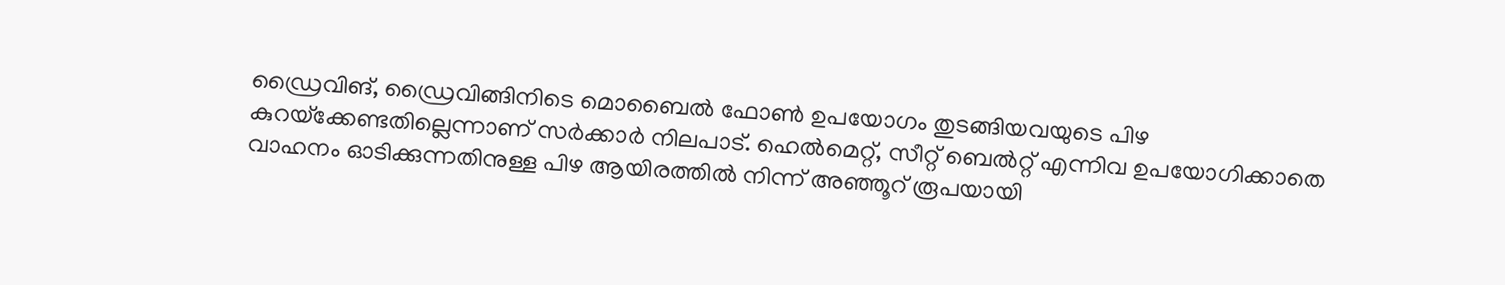ഡ്രൈവിങ്, ഡ്രൈവിങ്ങിനിടെ മൊബൈല്‍ ഫോണ്‍ ഉപയോഗം തുടങ്ങിയവയുടെ പിഴ കുറയ്‌ക്കേണ്ടതില്ലെന്നാണ് സര്‍ക്കാര്‍ നിലപാട്. ഹെല്‍മെറ്റ്, സീറ്റ് ബെല്‍റ്റ് എന്നിവ ഉപയോഗിക്കാതെ വാഹനം ഓടിക്കുന്നതിനുള്ള പിഴ ആയിരത്തില്‍ നിന്ന് അഞ്ഞൂറ് രൂപയായി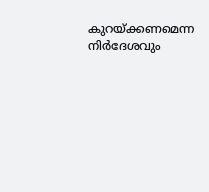കുറയ്ക്കണമെന്ന നിര്‍ദേശവും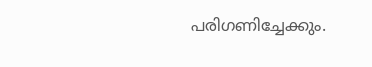പരിഗണിച്ചേക്കും.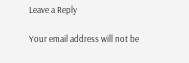Leave a Reply

Your email address will not be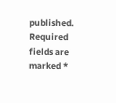published. Required fields are marked *